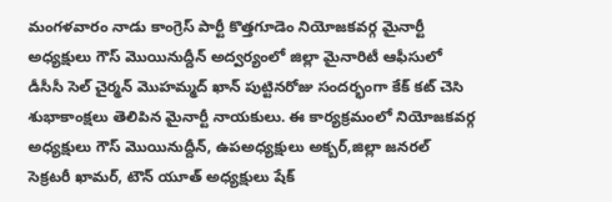మంగళవారం నాడు కాంగ్రెస్ పార్టీ కొత్తగూడెం నియోజకవర్గ మైనార్టీ అధ్యక్షులు గౌస్ మొయినుద్దీన్ అద్వర్యంలో జిల్లా మైనారిటీ ఆఫీసులో డీసీసీ సెల్ చైర్మన్ మొహమ్మద్ ఖాన్ పుట్టినరోజు సందర్భంగా కేక్ కట్ చెసి శుభాకాంక్షలు తెలిపిన మైనార్టీ నాయకులు. ఈ కార్యక్రమంలో నియోజకవర్గ అధ్యక్షులు గౌస్ మొయినుద్దీన్, ఉపఅధ్యక్షులు అక్బర్,జిల్లా జనరల్ సెక్రటరీ ఖామర్, టౌన్ యూత్ అధ్యక్షులు షేక్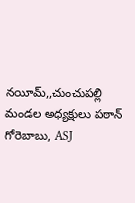నయీమ్,,చుంచుపల్లి మండల అధ్యక్షులు పఠాన్ గోరెబాబు, ASJ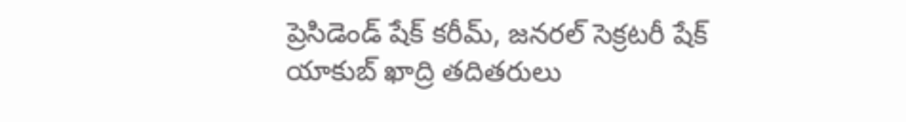ప్రెసిడెండ్ షేక్ కరీమ్, జనరల్ సెక్రటరీ షేక్ యాకుబ్ ఖాద్రి తదితరులు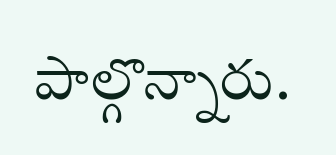పాల్గొన్నారు.